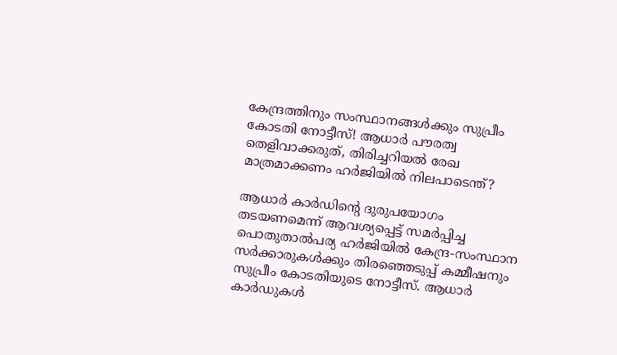കേന്ദ്രത്തിനും സംസ്ഥാനങ്ങൾക്കും സുപ്രീം കോടതി നോട്ടീസ്! ആധാർ പൗരത്വ തെളിവാക്കരുത്, തിരിച്ചറിയൽ രേഖ മാത്രമാക്കണം ഹർജിയിൽ നിലപാടെന്ത്?

ആധാർ കാർഡിന്റെ ദുരുപയോഗം തടയണമെന്ന് ആവശ്യപ്പെട്ട് സമർപ്പിച്ച പൊതുതാൽപര്യ ഹർജിയിൽ കേന്ദ്ര-സംസ്ഥാന സർക്കാരുകൾക്കും തിരഞ്ഞെടുപ്പ് കമ്മീഷനും സുപ്രീം കോടതിയുടെ നോട്ടീസ്. ആധാർ കാർഡുകൾ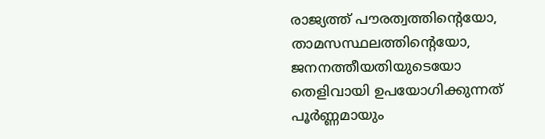രാജ്യത്ത് പൗരത്വത്തിന്റെയോ, താമസസ്ഥലത്തിന്റെയോ, ജനനത്തീയതിയുടെയോ തെളിവായി ഉപയോഗിക്കുന്നത് പൂർണ്ണമായും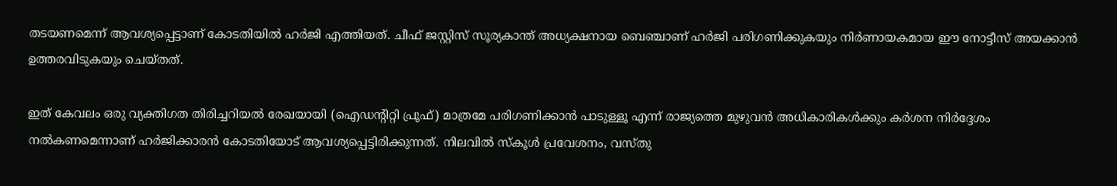തടയണമെന്ന് ആവശ്യപ്പെട്ടാണ് കോടതിയിൽ ഹർജി എത്തിയത്. ചീഫ് ജസ്റ്റിസ് സൂര്യകാന്ത് അധ്യക്ഷനായ ബെഞ്ചാണ് ഹർജി പരിഗണിക്കുകയും നിർണായകമായ ഈ നോട്ടീസ് അയക്കാൻ ഉത്തരവിടുകയും ചെയ്തത്.

ഇത് കേവലം ഒരു വ്യക്തിഗത തിരിച്ചറിയൽ രേഖയായി (ഐഡന്റിറ്റി പ്രൂഫ്) മാത്രമേ പരിഗണിക്കാൻ പാടുള്ളൂ എന്ന് രാജ്യത്തെ മുഴുവൻ അധികാരികൾക്കും കർശന നിർദ്ദേശം നൽകണമെന്നാണ് ഹർജിക്കാരൻ കോടതിയോട് ആവശ്യപ്പെട്ടിരിക്കുന്നത്. നിലവിൽ സ്കൂൾ പ്രവേശനം, വസ്തു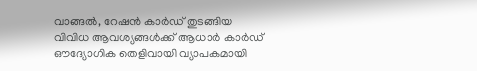വാങ്ങൽ, റേഷൻ കാർഡ് തുടങ്ങിയ വിവിധ ആവശ്യങ്ങൾക്ക് ആധാർ കാർഡ് ഔദ്യോഗിക തെളിവായി വ്യാപകമായി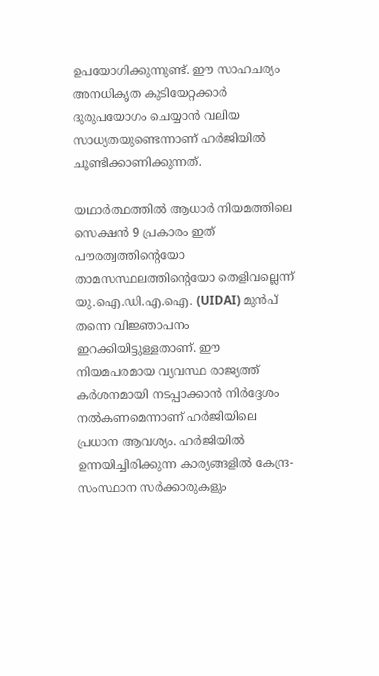ഉപയോഗിക്കുന്നുണ്ട്. ഈ സാഹചര്യം അനധികൃത കുടിയേറ്റക്കാർ ദുരുപയോഗം ചെയ്യാൻ വലിയ സാധ്യതയുണ്ടെന്നാണ് ഹർജിയിൽ ചൂണ്ടിക്കാണിക്കുന്നത്.

യഥാർത്ഥത്തിൽ ആധാർ നിയമത്തിലെ സെക്ഷൻ 9 പ്രകാരം ഇത് പൗരത്വത്തിന്റെയോ താമസസ്ഥലത്തിന്റെയോ തെളിവല്ലെന്ന് യു.ഐ.ഡി.എ.ഐ. (UIDAI) മുൻപ് തന്നെ വിജ്ഞാപനം ഇറക്കിയിട്ടുള്ളതാണ്. ഈ നിയമപരമായ വ്യവസ്ഥ രാജ്യത്ത് കർശനമായി നടപ്പാക്കാൻ നിർദ്ദേശം നൽകണമെന്നാണ് ഹർജിയിലെ പ്രധാന ആവശ്യം. ഹർജിയിൽ ഉന്നയിച്ചിരിക്കുന്ന കാര്യങ്ങളിൽ കേന്ദ്ര-സംസ്ഥാന സർക്കാരുകളും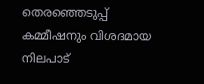തെരഞ്ഞെടുപ്പ് കമ്മീഷനും വിശദമായ നിലപാട്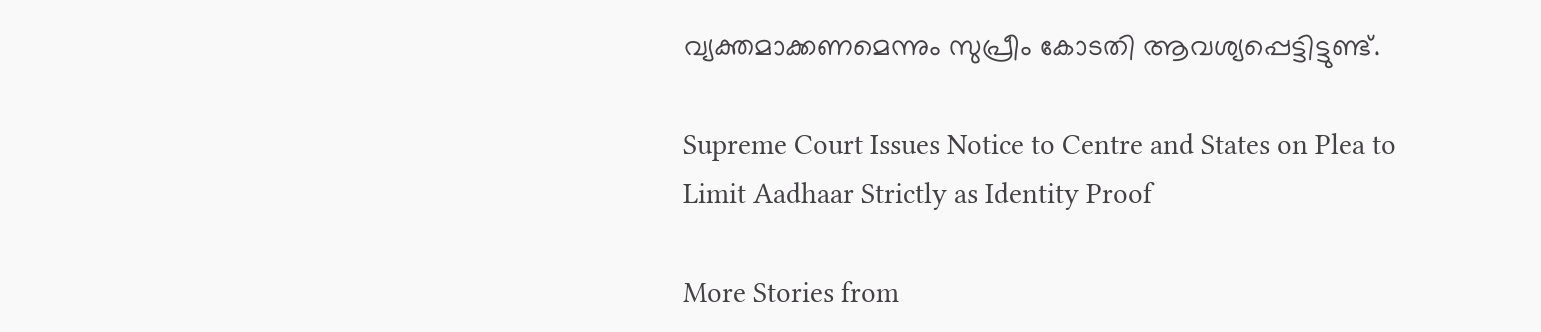വ്യക്തമാക്കണമെന്നും സുപ്രീം കോടതി ആവശ്യപ്പെട്ടിട്ടുണ്ട്.

Supreme Court Issues Notice to Centre and States on Plea to Limit Aadhaar Strictly as Identity Proof

More Stories from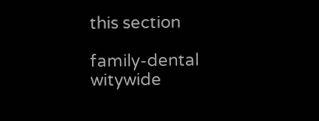this section

family-dental
witywide